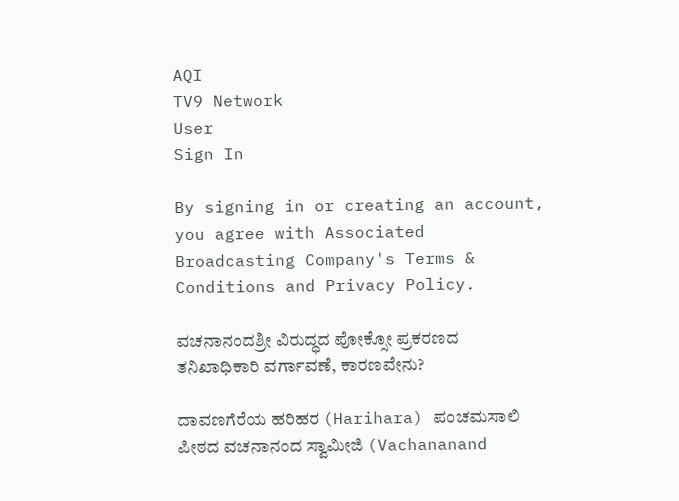AQI
TV9 Network
User
Sign In

By signing in or creating an account, you agree with Associated Broadcasting Company's Terms & Conditions and Privacy Policy.

ವಚನಾನಂದಶ್ರೀ ವಿರುದ್ಧದ ಪೋಕ್ಸೋ ಪ್ರಕರಣದ ತನಿಖಾಧಿಕಾರಿ ವರ್ಗಾವಣೆ, ಕಾರಣವೇನು?

ದಾವಣಗೆರೆಯ ಹರಿಹರ (Harihara) ಪಂಚಮಸಾಲಿ ಪೀಠದ ವಚನಾನಂದ ಸ್ವಾಮೀಜಿ (Vachananand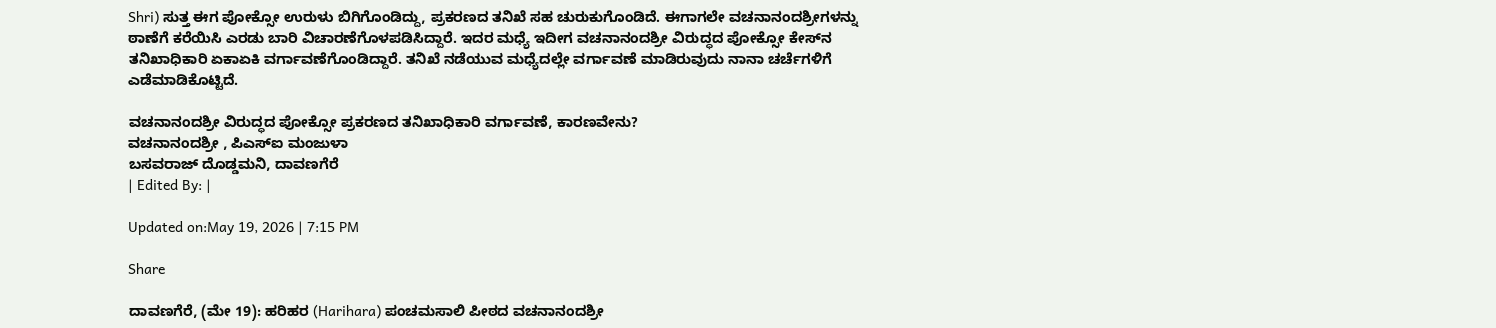Shri) ಸುತ್ತ ಈಗ ಪೋಕ್ಸೋ ಉರುಳು ಬಿಗಿಗೊಂಡಿದ್ದು, ಪ್ರಕರಣದ ತನಿಖೆ ಸಹ ಚುರುಕುಗೊಂಡಿದೆ. ಈಗಾಗಲೇ ವಚನಾನಂದಶ್ರೀಗಳನ್ನು ಠಾಣೆಗೆ ಕರೆಯಿಸಿ ಎರಡು ಬಾರಿ ವಿಚಾರಣೆಗೊಳಪಡಿಸಿದ್ದಾರೆ. ಇದರ ಮಧ್ಯೆ ಇದೀಗ ವಚನಾನಂದಶ್ರೀ ವಿರುದ್ಧದ ಪೋಕ್ಸೋ ಕೇಸ್‌ನ ತನಿಖಾಧಿಕಾರಿ ಏಕಾಏಕಿ ವರ್ಗಾವಣೆಗೊಂಡಿದ್ದಾರೆ. ತನಿಖೆ ನಡೆಯುವ ಮಧ್ಯೆದಲ್ಲೇ ವರ್ಗಾವಣೆ ಮಾಡಿರುವುದು ನಾನಾ ಚರ್ಚೆಗಳಿಗೆ ಎಡೆಮಾಡಿಕೊಟ್ಟಿದೆ.

ವಚನಾನಂದಶ್ರೀ ವಿರುದ್ಧದ ಪೋಕ್ಸೋ ಪ್ರಕರಣದ ತನಿಖಾಧಿಕಾರಿ ವರ್ಗಾವಣೆ, ಕಾರಣವೇನು?
ವಚನಾನಂದಶ್ರೀ , ಪಿಎಸ್‌ಐ ಮಂಜುಳಾ
ಬಸವರಾಜ್ ದೊಡ್ಡಮನಿ, ದಾವಣಗೆರೆ
| Edited By: |

Updated on:May 19, 2026 | 7:15 PM

Share

ದಾವಣಗೆರೆ, (ಮೇ 19): ಹರಿಹರ (Harihara) ಪಂಚಮಸಾಲಿ ಪೀಠದ ವಚನಾನಂದಶ್ರೀ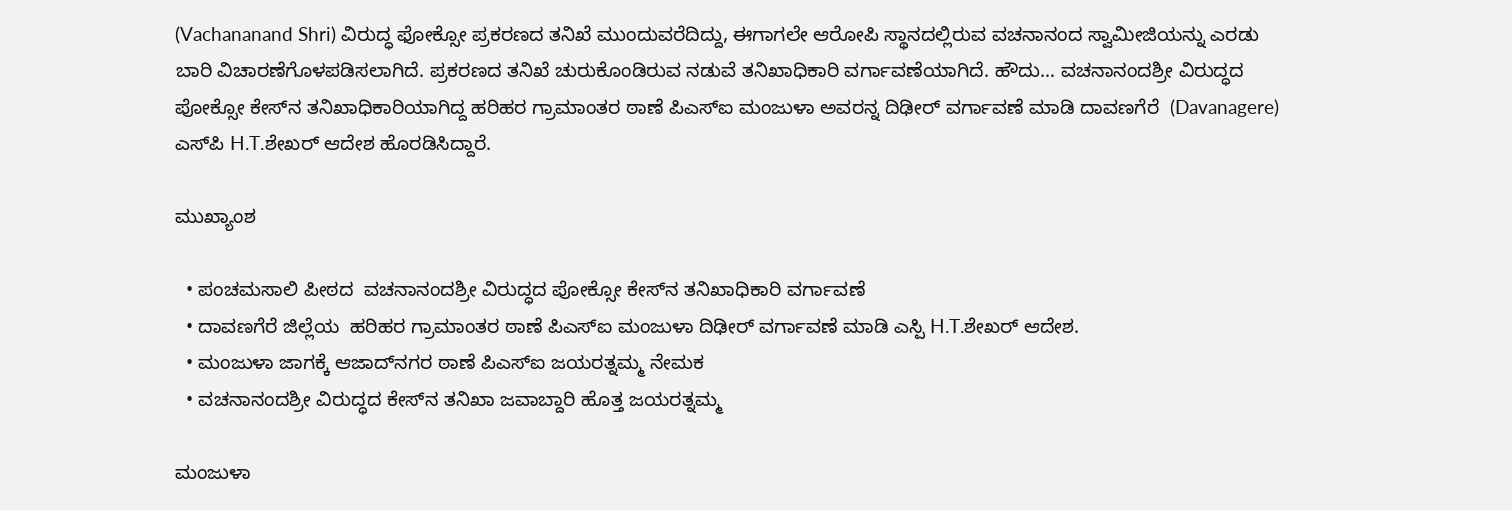(Vachananand Shri) ವಿರುದ್ಧ ಫೋಕ್ಸೋ ಪ್ರಕರಣದ ತನಿಖೆ ಮುಂದುವರೆದಿದ್ದು, ಈಗಾಗಲೇ ಆರೋಪಿ ಸ್ಥಾನದಲ್ಲಿರುವ ವಚನಾನಂದ ಸ್ವಾಮೀಜಿಯನ್ನು ಎರಡು ಬಾರಿ ವಿಚಾರಣೆಗೊಳಪಡಿಸಲಾಗಿದೆ. ಪ್ರಕರಣದ ತನಿಖೆ ಚುರುಕೊಂಡಿರುವ ನಡುವೆ ತನಿಖಾಧಿಕಾರಿ ವರ್ಗಾವಣೆಯಾಗಿದೆ. ಹೌದು… ವಚನಾನಂದಶ್ರೀ ವಿರುದ್ಧದ ಪೋಕ್ಸೋ ಕೇಸ್‌ನ ತನಿಖಾಧಿಕಾರಿಯಾಗಿದ್ದ ಹರಿಹರ ಗ್ರಾಮಾಂತರ ಠಾಣೆ ಪಿಎಸ್‌ಐ ಮಂಜುಳಾ ಅವರನ್ನ ದಿಢೀರ್ ವರ್ಗಾವಣೆ ಮಾಡಿ ದಾವಣಗೆರೆ  (Davanagere) ಎಸ್‌ಪಿ H.T.ಶೇಖರ್ ಆದೇಶ ಹೊರಡಿಸಿದ್ದಾರೆ.

ಮುಖ್ಯಾಂಶ

  • ಪಂಚಮಸಾಲಿ ಪೀಠದ  ವಚನಾನಂದಶ್ರೀ ವಿರುದ್ಧದ ಪೋಕ್ಸೋ ಕೇಸ್‌ನ ತನಿಖಾಧಿಕಾರಿ ವರ್ಗಾವಣೆ
  • ದಾವಣಗೆರೆ ಜಿಲ್ಲೆಯ  ಹರಿಹರ ಗ್ರಾಮಾಂತರ ಠಾಣೆ ಪಿಎಸ್‌ಐ ಮಂಜುಳಾ ದಿಢೀರ್ ವರ್ಗಾವಣೆ ಮಾಡಿ ಎಸ್ಪಿ H.T.ಶೇಖರ್ ಆದೇಶ.
  • ಮಂಜುಳಾ ಜಾಗಕ್ಕೆ ಆಜಾದ್‌ನಗರ ಠಾಣೆ ಪಿಎಸ್‌ಐ ಜಯರತ್ನಮ್ಮ ನೇಮಕ
  • ವಚನಾನಂದಶ್ರೀ ವಿರುದ್ಧದ ಕೇಸ್‌ನ ತನಿಖಾ ಜವಾಬ್ದಾರಿ ಹೊತ್ತ ಜಯರತ್ನಮ್ಮ

ಮಂಜುಳಾ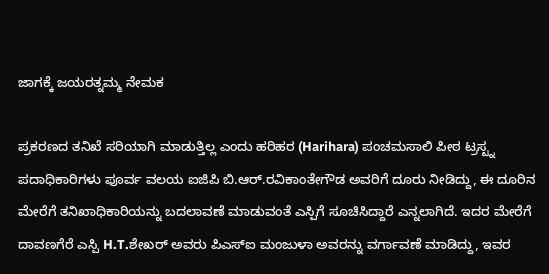ಜಾಗಕ್ಕೆ ಜಯರತ್ನಮ್ಮ ನೇಮಕ

ಪ್ರಕರಣದ ತನಿಖೆ ಸರಿಯಾಗಿ ಮಾಡುತ್ತಿಲ್ಲ ಎಂದು ಹರಿಹರ (Harihara) ಪಂಚಮಸಾಲಿ ಪೀಠ ಟ್ರಸ್ಟ್ನ ಪದಾಧಿಕಾರಿಗಳು ಪೂರ್ವ ವಲಯ ಐಜಿಪಿ ಬಿ.ಆರ್.ರವಿಕಾಂತೇಗೌಡ ಅವರಿಗೆ ದೂರು ನೀಡಿದ್ದು, ಈ ದೂರಿನ ಮೇರೆಗೆ ತನಿಖಾಧಿಕಾರಿಯನ್ನು ಬದಲಾವಣೆ ಮಾಡುವಂತೆ ಎಸ್ಪಿಗೆ ಸೂಚಿಸಿದ್ದಾರೆ ಎನ್ನಲಾಗಿದೆ. ಇದರ ಮೇರೆಗೆ ದಾವಣಗೆರೆ ಎಸ್ಪಿ H.T.ಶೇಖರ್ ಅವರು ಪಿಎಸ್‌ಐ ಮಂಜುಳಾ ಅವರನ್ನು ವರ್ಗಾವಣೆ ಮಾಡಿದ್ದು, ಇವರ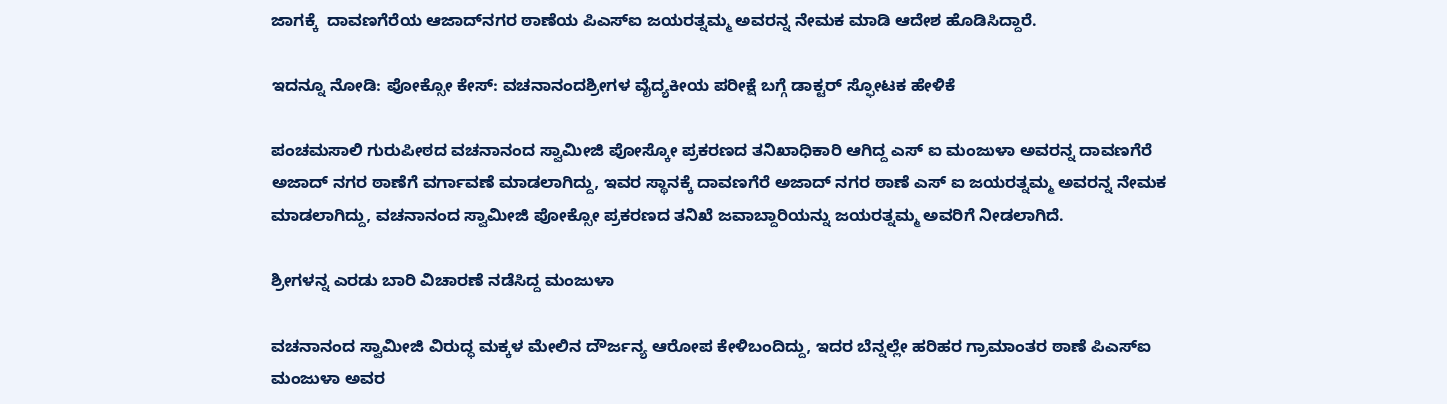ಜಾಗಕ್ಕೆ  ದಾವಣಗೆರೆಯ ಆಜಾದ್‌ನಗರ ಠಾಣೆಯ ಪಿಎಸ್‌ಐ ಜಯರತ್ನಮ್ಮ ಅವರನ್ನ ನೇಮಕ ಮಾಡಿ ಆದೇಶ ಹೊಡಿಸಿದ್ದಾರೆ.

ಇದನ್ನೂ ನೋಡಿ: ಪೋಕ್ಸೋ ಕೇಸ್: ವಚನಾನಂದಶ್ರೀಗಳ ವೈದ್ಯಕೀಯ ಪರೀಕ್ಷೆ ಬಗ್ಗೆ ಡಾಕ್ಟರ್ ಸ್ಫೋಟಕ ಹೇಳಿಕೆ

ಪಂಚಮಸಾಲಿ ಗುರುಪೀಠದ ವಚನಾನಂದ ಸ್ವಾಮೀಜಿ ಪೋಸ್ಕೋ ಪ್ರಕರಣದ ತನಿಖಾಧಿಕಾರಿ ಆಗಿದ್ದ ಎಸ್ ಐ ಮಂಜುಳಾ ಅವರನ್ನ ದಾವಣಗೆರೆ ಅಜಾದ್ ನಗರ ಠಾಣೆಗೆ ವರ್ಗಾವಣೆ ಮಾಡಲಾಗಿದ್ದು, ಇವರ ಸ್ಥಾನಕ್ಕೆ ದಾವಣಗೆರೆ ಅಜಾದ್ ನಗರ ಠಾಣೆ ಎಸ್ ಐ ಜಯರತ್ನಮ್ಮ ಅವರನ್ನ ನೇಮಕ ಮಾಡಲಾಗಿದ್ದು, ವಚನಾನಂದ ಸ್ವಾಮೀಜಿ ಪೋಕ್ಸೋ ಪ್ರಕರಣದ ತನಿಖೆ ಜವಾಬ್ದಾರಿಯನ್ನು ಜಯರತ್ನಮ್ಮ ಅವರಿಗೆ ನೀಡಲಾಗಿದೆ.

ಶ್ರೀಗಳನ್ನ ಎರಡು ಬಾರಿ ವಿಚಾರಣೆ ನಡೆಸಿದ್ದ ಮಂಜುಳಾ

ವಚನಾನಂದ ಸ್ವಾಮೀಜಿ ವಿರುದ್ಧ ಮಕ್ಕಳ ಮೇಲಿನ ದೌರ್ಜನ್ಯ ಆರೋಪ ಕೇಳಿಬಂದಿದ್ದು, ಇದರ ಬೆನ್ನಲ್ಲೇ ಹರಿಹರ ಗ್ರಾಮಾಂತರ ಠಾಣೆ ಪಿಎಸ್‌ಐ ಮಂಜುಳಾ ಅವರ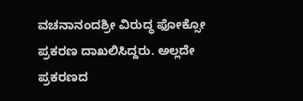ವಚನಾನಂದಶ್ರೀ ವಿರುದ್ಧ ಫೋಕ್ಸೋ ಪ್ರಕರಣ ದಾಖಲಿಸಿದ್ದರು. ಅಲ್ಲದೇ ಪ್ರಕರಣದ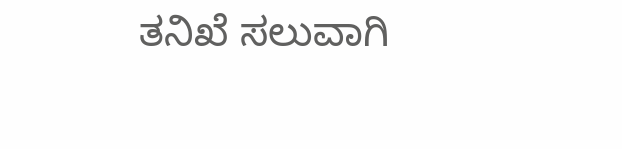ತನಿಖೆ ಸಲುವಾಗಿ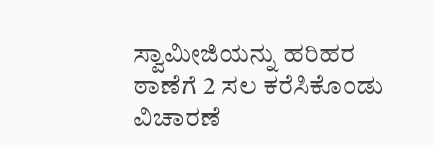ಸ್ವಾಮೀಜಿಯನ್ನು ಹರಿಹರ ಠಾಣೆಗೆ 2 ಸಲ ಕರೆಸಿಕೊಂಡು ವಿಚಾರಣೆ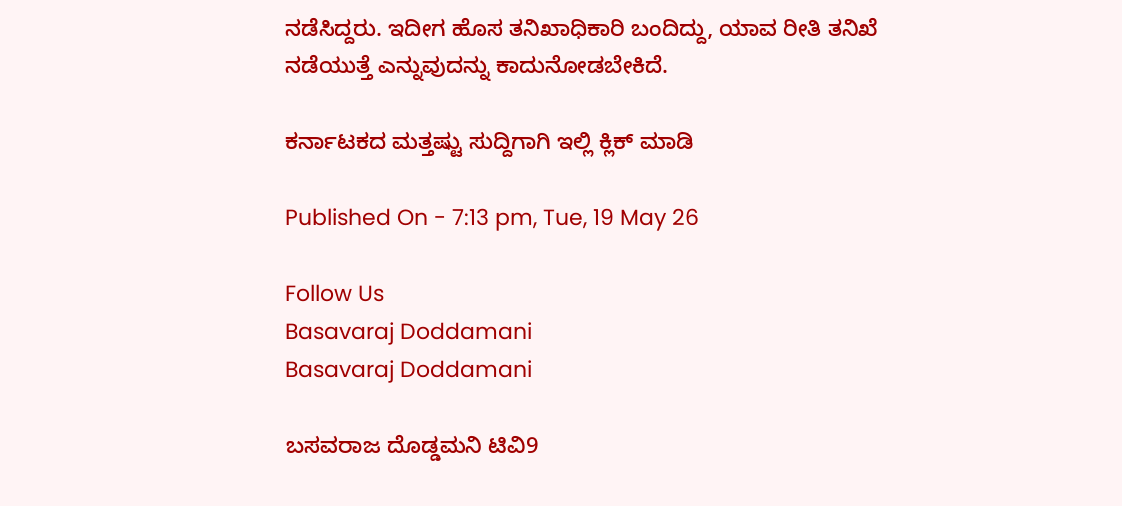ನಡೆಸಿದ್ದರು. ಇದೀಗ ಹೊಸ ತನಿಖಾಧಿಕಾರಿ ಬಂದಿದ್ದು, ಯಾವ ರೀತಿ ತನಿಖೆ ನಡೆಯುತ್ತೆ ಎನ್ನುವುದನ್ನು ಕಾದುನೋಡಬೇಕಿದೆ.

ಕರ್ನಾಟಕದ ಮತ್ತಷ್ಟು ಸುದ್ದಿಗಾಗಿ ಇಲ್ಲಿ ಕ್ಲಿಕ್ ಮಾಡಿ

Published On - 7:13 pm, Tue, 19 May 26

Follow Us
Basavaraj Doddamani
Basavaraj Doddamani

ಬಸವರಾಜ ದೊಡ್ಡಮನಿ ಟಿವಿ9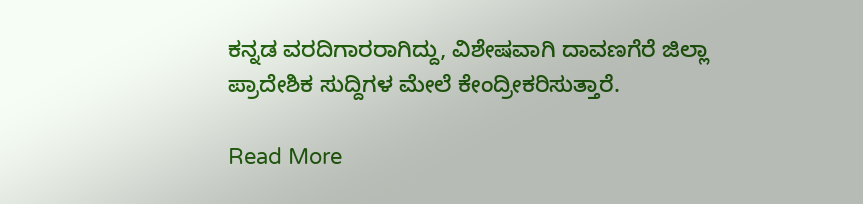ಕನ್ನಡ ವರದಿಗಾರರಾಗಿದ್ದು, ವಿಶೇಷವಾಗಿ ದಾವಣಗೆರೆ ಜಿಲ್ಲಾ ಪ್ರಾದೇಶಿಕ ಸುದ್ದಿಗಳ ಮೇಲೆ ಕೇಂದ್ರೀಕರಿಸುತ್ತಾರೆ.

Read More